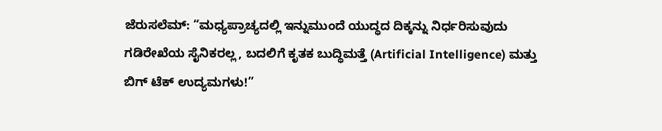ಜೆರುಸಲೆಮ್: “ಮಧ್ಯಪ್ರಾಚ್ಯದಲ್ಲಿ ಇನ್ನುಮುಂದೆ ಯುದ್ಧದ ದಿಕ್ಕನ್ನು ನಿರ್ಧರಿಸುವುದು ಗಡಿರೇಖೆಯ ಸೈನಿಕರಲ್ಲ, ಬದಲಿಗೆ ಕೃತಕ ಬುದ್ಧಿಮತ್ತೆ (Artificial Intelligence) ಮತ್ತು ಬಿಗ್ ಟೆಕ್ ಉದ್ಯಮಗಳು!”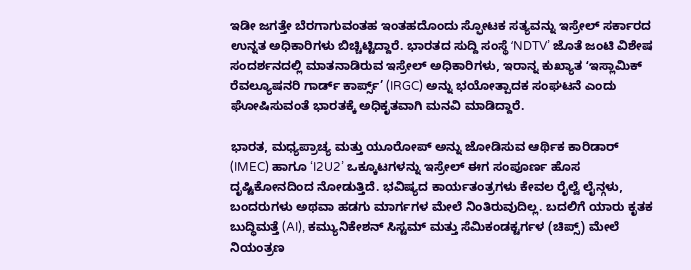ಇಡೀ ಜಗತ್ತೇ ಬೆರಗಾಗುವಂತಹ ಇಂತಹದೊಂದು ಸ್ಫೋಟಕ ಸತ್ಯವನ್ನು ಇಸ್ರೇಲ್ ಸರ್ಕಾರದ ಉನ್ನತ ಅಧಿಕಾರಿಗಳು ಬಿಚ್ಚಿಟ್ಟಿದ್ದಾರೆ. ಭಾರತದ ಸುದ್ದಿ ಸಂಸ್ಥೆ ʻNDTV’ ಜೊತೆ ಜಂಟಿ ವಿಶೇಷ ಸಂದರ್ಶನದಲ್ಲಿ ಮಾತನಾಡಿರುವ ಇಸ್ರೇಲ್ ಅಧಿಕಾರಿಗಳು, ಇರಾನ್ನ ಕುಖ್ಯಾತ ʻಇಸ್ಲಾಮಿಕ್ ರೆವಲ್ಯೂಷನರಿ ಗಾರ್ಡ್ ಕಾರ್ಪ್ಸ್’ (IRGC) ಅನ್ನು ಭಯೋತ್ಪಾದಕ ಸಂಘಟನೆ ಎಂದು ಘೋಷಿಸುವಂತೆ ಭಾರತಕ್ಕೆ ಅಧಿಕೃತವಾಗಿ ಮನವಿ ಮಾಡಿದ್ದಾರೆ.

ಭಾರತ, ಮಧ್ಯಪ್ರಾಚ್ಯ ಮತ್ತು ಯೂರೋಪ್ ಅನ್ನು ಜೋಡಿಸುವ ಆರ್ಥಿಕ ಕಾರಿಡಾರ್ (IMEC) ಹಾಗೂ ‘I2U2’ ಒಕ್ಕೂಟಗಳನ್ನು ಇಸ್ರೇಲ್ ಈಗ ಸಂಪೂರ್ಣ ಹೊಸ ದೃಷ್ಟಿಕೋನದಿಂದ ನೋಡುತ್ತಿದೆ. ಭವಿಷ್ಯದ ಕಾರ್ಯತಂತ್ರಗಳು ಕೇವಲ ರೈಲ್ವೆ ಲೈನ್ಗಳು, ಬಂದರುಗಳು ಅಥವಾ ಹಡಗು ಮಾರ್ಗಗಳ ಮೇಲೆ ನಿಂತಿರುವುದಿಲ್ಲ. ಬದಲಿಗೆ ಯಾರು ಕೃತಕ ಬುದ್ಧಿಮತ್ತೆ (AI), ಕಮ್ಯುನಿಕೇಶನ್ ಸಿಸ್ಟಮ್ ಮತ್ತು ಸೆಮಿಕಂಡಕ್ಟರ್ಗಳ (ಚಿಪ್ಸ್) ಮೇಲೆ ನಿಯಂತ್ರಣ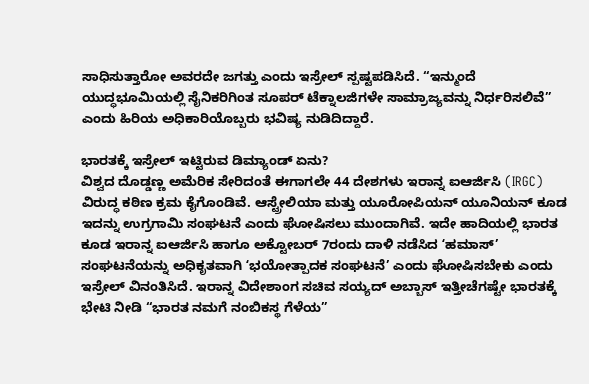ಸಾಧಿಸುತ್ತಾರೋ ಅವರದೇ ಜಗತ್ತು ಎಂದು ಇಸ್ರೇಲ್ ಸ್ಪಷ್ಟಪಡಿಸಿದೆ. “ಇನ್ಮುಂದೆ ಯುದ್ಧಭೂಮಿಯಲ್ಲಿ ಸೈನಿಕರಿಗಿಂತ ಸೂಪರ್ ಟೆಕ್ನಾಲಜಿಗಳೇ ಸಾಮ್ರಾಜ್ಯವನ್ನು ನಿರ್ಧರಿಸಲಿವೆ” ಎಂದು ಹಿರಿಯ ಅಧಿಕಾರಿಯೊಬ್ಬರು ಭವಿಷ್ಯ ನುಡಿದಿದ್ದಾರೆ.

ಭಾರತಕ್ಕೆ ಇಸ್ರೇಲ್ ಇಟ್ಟಿರುವ ಡಿಮ್ಯಾಂಡ್ ಏನು?
ವಿಶ್ವದ ದೊಡ್ಡಣ್ಣ ಅಮೆರಿಕ ಸೇರಿದಂತೆ ಈಗಾಗಲೇ 44 ದೇಶಗಳು ಇರಾನ್ನ ಐಆರ್ಜಿಸಿ (IRGC) ವಿರುದ್ಧ ಕಠಿಣ ಕ್ರಮ ಕೈಗೊಂಡಿವೆ. ಆಸ್ಟ್ರೇಲಿಯಾ ಮತ್ತು ಯೂರೋಪಿಯನ್ ಯೂನಿಯನ್ ಕೂಡ ಇದನ್ನು ಉಗ್ರಗಾಮಿ ಸಂಘಟನೆ ಎಂದು ಘೋಷಿಸಲು ಮುಂದಾಗಿವೆ. ಇದೇ ಹಾದಿಯಲ್ಲಿ ಭಾರತ ಕೂಡ ಇರಾನ್ನ ಐಆರ್ಜಿಸಿ ಹಾಗೂ ಅಕ್ಟೋಬರ್ 7ರಂದು ದಾಳಿ ನಡೆಸಿದ ʻಹಮಾಸ್’ ಸಂಘಟನೆಯನ್ನು ಅಧಿಕೃತವಾಗಿ ʻಭಯೋತ್ಪಾದಕ ಸಂಘಟನೆ’ ಎಂದು ಘೋಷಿಸಬೇಕು ಎಂದು ಇಸ್ರೇಲ್ ವಿನಂತಿಸಿದೆ. ಇರಾನ್ನ ವಿದೇಶಾಂಗ ಸಚಿವ ಸಯ್ಯದ್ ಅಬ್ಬಾಸ್ ಇತ್ತೀಚೆಗಷ್ಟೇ ಭಾರತಕ್ಕೆ ಭೇಟಿ ನೀಡಿ “ಭಾರತ ನಮಗೆ ನಂಬಿಕಸ್ಥ ಗೆಳೆಯ”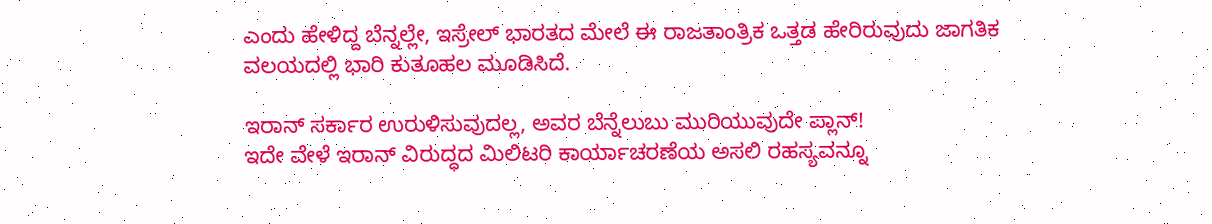ಎಂದು ಹೇಳಿದ್ದ ಬೆನ್ನಲ್ಲೇ, ಇಸ್ರೇಲ್ ಭಾರತದ ಮೇಲೆ ಈ ರಾಜತಾಂತ್ರಿಕ ಒತ್ತಡ ಹೇರಿರುವುದು ಜಾಗತಿಕ ವಲಯದಲ್ಲಿ ಭಾರಿ ಕುತೂಹಲ ಮೂಡಿಸಿದೆ.

ಇರಾನ್ ಸರ್ಕಾರ ಉರುಳಿಸುವುದಲ್ಲ, ಅವರ ಬೆನ್ನೆಲುಬು ಮುರಿಯುವುದೇ ಪ್ಲಾನ್!
ಇದೇ ವೇಳೆ ಇರಾನ್ ವಿರುದ್ಧದ ಮಿಲಿಟರಿ ಕಾರ್ಯಾಚರಣೆಯ ಅಸಲಿ ರಹಸ್ಯವನ್ನೂ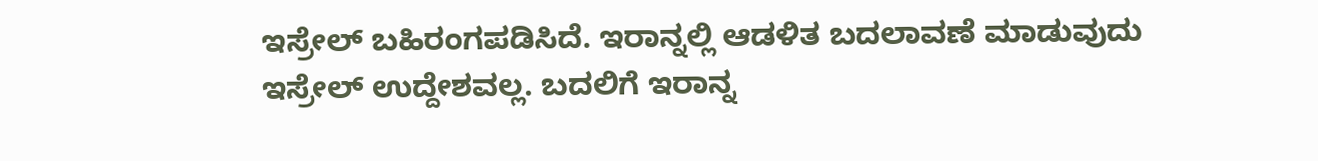ಇಸ್ರೇಲ್ ಬಹಿರಂಗಪಡಿಸಿದೆ. ಇರಾನ್ನಲ್ಲಿ ಆಡಳಿತ ಬದಲಾವಣೆ ಮಾಡುವುದು ಇಸ್ರೇಲ್ ಉದ್ದೇಶವಲ್ಲ. ಬದಲಿಗೆ ಇರಾನ್ನ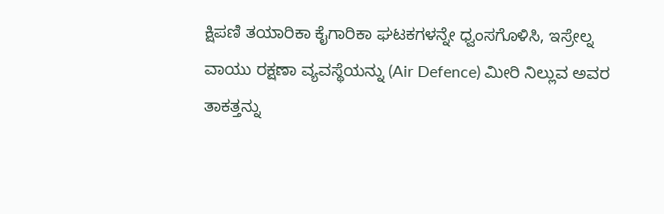ಕ್ಷಿಪಣಿ ತಯಾರಿಕಾ ಕೈಗಾರಿಕಾ ಘಟಕಗಳನ್ನೇ ಧ್ವಂಸಗೊಳಿಸಿ, ಇಸ್ರೇಲ್ನ ವಾಯು ರಕ್ಷಣಾ ವ್ಯವಸ್ಥೆಯನ್ನು (Air Defence) ಮೀರಿ ನಿಲ್ಲುವ ಅವರ ತಾಕತ್ತನ್ನು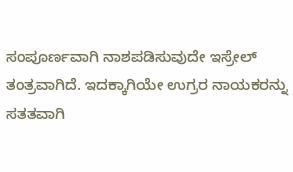ಸಂಪೂರ್ಣವಾಗಿ ನಾಶಪಡಿಸುವುದೇ ಇಸ್ರೇಲ್ ತಂತ್ರವಾಗಿದೆ. ಇದಕ್ಕಾಗಿಯೇ ಉಗ್ರರ ನಾಯಕರನ್ನು ಸತತವಾಗಿ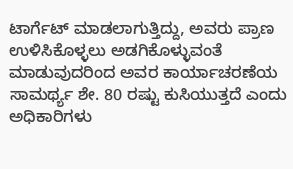ಟಾರ್ಗೆಟ್ ಮಾಡಲಾಗುತ್ತಿದ್ದು, ಅವರು ಪ್ರಾಣ ಉಳಿಸಿಕೊಳ್ಳಲು ಅಡಗಿಕೊಳ್ಳುವಂತೆ ಮಾಡುವುದರಿಂದ ಅವರ ಕಾರ್ಯಾಚರಣೆಯ ಸಾಮರ್ಥ್ಯ ಶೇ. 80 ರಷ್ಟು ಕುಸಿಯುತ್ತದೆ ಎಂದು ಅಧಿಕಾರಿಗಳು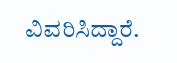ವಿವರಿಸಿದ್ದಾರೆ.